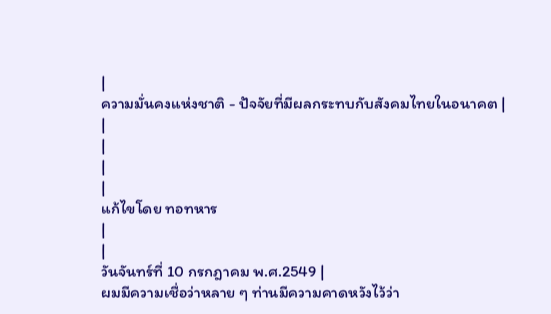|
ความมั่นคงแห่งชาติ - ปัจจัยที่มีผลกระทบกับสังคมไทยในอนาคต |
|
|
|
|
แก้ไขโดย ทอทหาร
|
|
วันจันทร์ที่ 10 กรกฎาคม พ.ศ.2549 |
ผมมีความเชื่อว่าหลาย ๆ ท่านมีความคาดหวังไว้ว่า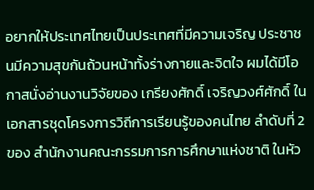อยากให้ประเทศไทยเป็นประเทศที่มีความเจริญ ประชาชนมีความสุขกันถ้วนหน้าทั้งร่างกายและจิตใจ ผมได้มีโอกาสนั่งอ่านงานวิจัยของ เกรียงศักดิ์ เจริญวงศ์ศักดิ์ ในเอกสารชุดโครงการวิถีการเรียนรู้ของคนไทย ลำดับที่ 2 ของ สำนักงานคณะกรรมการการศึกษาแห่งชาติ ในหัว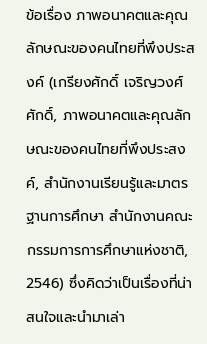ข้อเรื่อง ภาพอนาคตและคุณลักษณะของคนไทยที่พึงประสงค์ (เกรียงศักดิ์ เจริญวงศ์ศักดิ์, ภาพอนาคตและคุณลักษณะของคนไทยที่พึงประสงค์, สำนักงานเรียนรู้และมาตรฐานการศึกษา สำนักงานคณะกรรมการการศึกษาแห่งชาติ, 2546) ซึ่งคิดว่าเป็นเรื่องที่น่าสนใจและนำมาเล่า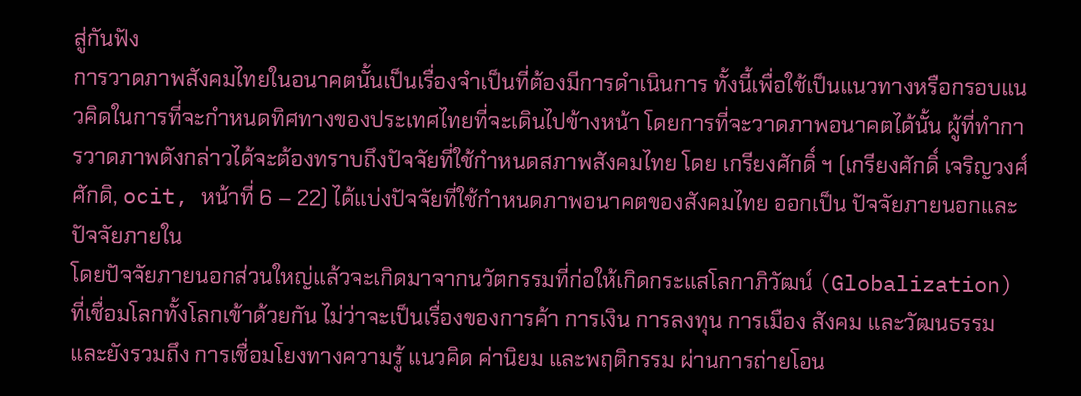สู่กันฟัง
การวาดภาพสังคมไทยในอนาคตนั้นเป็นเรื่องจำเป็นที่ต้องมีการดำเนินการ ทั้งนี้เพื่อใช้เป็นแนวทางหรือกรอบแนวคิดในการที่จะกำหนดทิศทางของประเทศไทยที่จะเดินไปข้างหน้า โดยการที่จะวาดภาพอนาคตได้นั้น ผู้ที่ทำการวาดภาพดังกล่าวได้จะต้องทราบถึงปัจจัยที่ใช้กำหนดสภาพสังคมไทย โดย เกรียงศักดิ์ ฯ (เกรียงศักดิ์ เจริญวงศ์ศักดิ, ocit, หน้าที่ 6 – 22) ได้แบ่งปัจจัยที่ใช้กำหนดภาพอนาคตของสังคมไทย ออกเป็น ปัจจัยภายนอกและปัจจัยภายใน
โดยปัจจัยภายนอกส่วนใหญ่แล้วจะเกิดมาจากนวัตกรรมที่ก่อให้เกิดกระแสโลกาภิวัฒน์ (Globalization) ที่เชื่อมโลกทั้งโลกเข้าด้วยกัน ไม่ว่าจะเป็นเรื่องของการค้า การเงิน การลงทุน การเมือง สังคม และวัฒนธรรม และยังรวมถึง การเชื่อมโยงทางความรู้ แนวคิด ค่านิยม และพฤติกรรม ผ่านการถ่ายโอน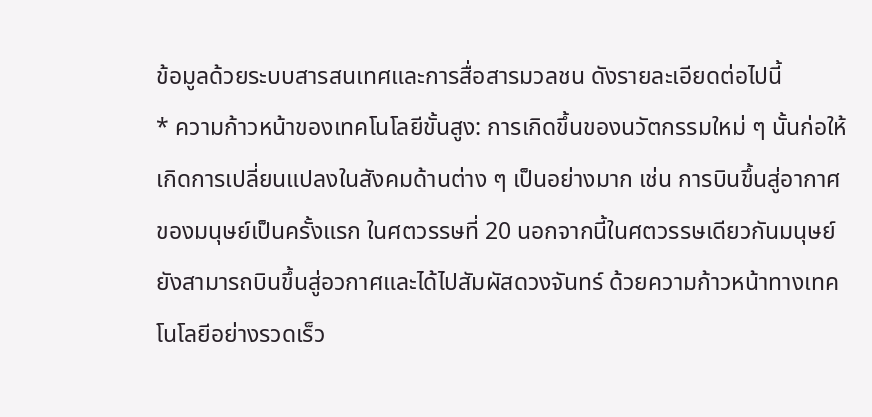ข้อมูลด้วยระบบสารสนเทศและการสื่อสารมวลชน ดังรายละเอียดต่อไปนี้
* ความก้าวหน้าของเทคโนโลยีขั้นสูง: การเกิดขึ้นของนวัตกรรมใหม่ ๆ นั้นก่อให้เกิดการเปลี่ยนแปลงในสังคมด้านต่าง ๆ เป็นอย่างมาก เช่น การบินขึ้นสู่อากาศของมนุษย์เป็นครั้งแรก ในศตวรรษที่ 20 นอกจากนี้ในศตวรรษเดียวกันมนุษย์ยังสามารถบินขึ้นสู่อวกาศและได้ไปสัมผัสดวงจันทร์ ด้วยความก้าวหน้าทางเทคโนโลยีอย่างรวดเร็ว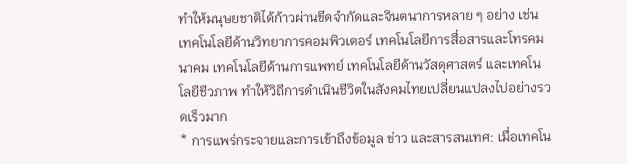ทำให้มนุษยชาติได้ก้าวผ่านขีดจำกัดและจินตนาการหลาย ๆ อย่าง เช่น เทคโนโลยีด้านวิทยาการคอมพิวเตอร์ เทคโนโลยีการสื่อสารและโทรคมนาคม เทคโนโลยีด้านการแพทย์ เทคโนโลยีด้านวัสดุศาสตร์ และเทคโนโลยีชีวภาพ ทำให้วิถีการดำเนินชีวิตในสังคมไทยเปลี่ยนแปลงไปอย่างรวดเร็วมาก
* การแพร่กระจายและการเข้าถึงข้อมูล ข่าว และสารสนเทศ: เมื่อเทคโน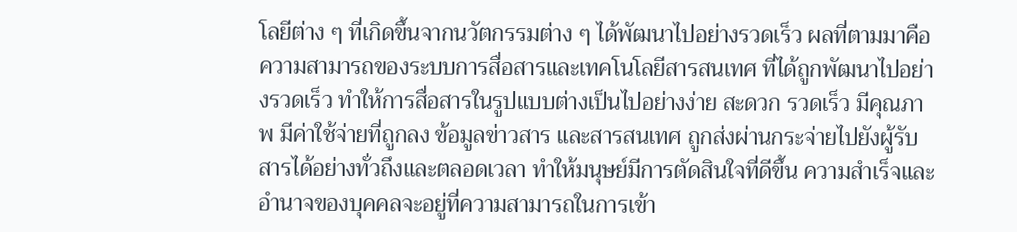โลยีต่าง ๆ ที่เกิดขึ้นจากนวัตกรรมต่าง ๆ ได้พัฒนาไปอย่างรวดเร็ว ผลที่ตามมาคือความสามารถของระบบการสื่อสารและเทคโนโลยีสารสนเทศ ที่ได้ถูกพัฒนาไปอย่างรวดเร็ว ทำให้การสื่อสารในรูปแบบต่างเป็นไปอย่างง่าย สะดวก รวดเร็ว มีคุณภาพ มีค่าใช้จ่ายที่ถูกลง ข้อมูลข่าวสาร และสารสนเทศ ถูกส่งผ่านกระจ่ายไปยังผู้รับสารได้อย่างทั่วถึงและตลอดเวลา ทำให้มนุษย์มีการตัดสินใจที่ดีขึ้น ความสำเร็จและอำนาจของบุคคลจะอยู่ที่ความสามารถในการเข้า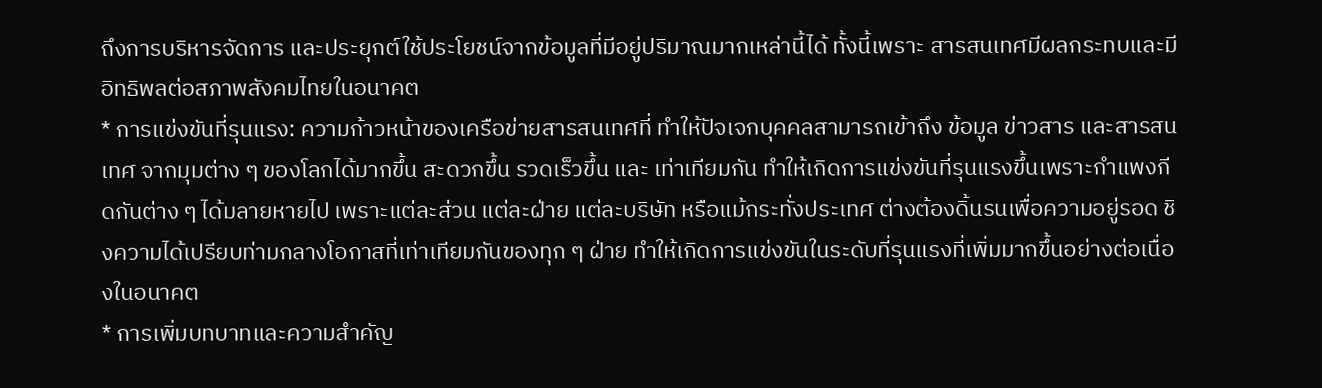ถึงการบริหารจัดการ และประยุกต์ใช้ประโยชน์จากข้อมูลที่มีอยู่ปริมาณมากเหล่านี้ได้ ทั้งนี้เพราะ สารสนเทศมีผลกระทบและมีอิทธิพลต่อสภาพสังคมไทยในอนาคต
* การแข่งขันที่รุนแรง: ความก้าวหน้าของเครือข่ายสารสนเทศที่ ทำให้ปัจเจกบุคคลสามารถเข้าถึง ข้อมูล ข่าวสาร และสารสนเทศ จากมุมต่าง ๆ ของโลกได้มากขึ้น สะดวกขึ้น รวดเร็วขึ้น และ เท่าเทียมกัน ทำให้เกิดการแข่งขันที่รุนแรงขึ้นเพราะกำแพงกีดกันต่าง ๆ ได้มลายหายไป เพราะแต่ละส่วน แต่ละฝ่าย แต่ละบริษัท หรือแม้กระทั่งประเทศ ต่างต้องดิ้นรนเพื่อความอยู่รอด ชิงความได้เปรียบท่ามกลางโอกาสที่เท่าเทียมกันของทุก ๆ ฝ่าย ทำให้เกิดการแข่งขันในระดับที่รุนแรงที่เพิ่มมากขึ้นอย่างต่อเนื่องในอนาคต
* การเพิ่มบทบาทและความสำคัญ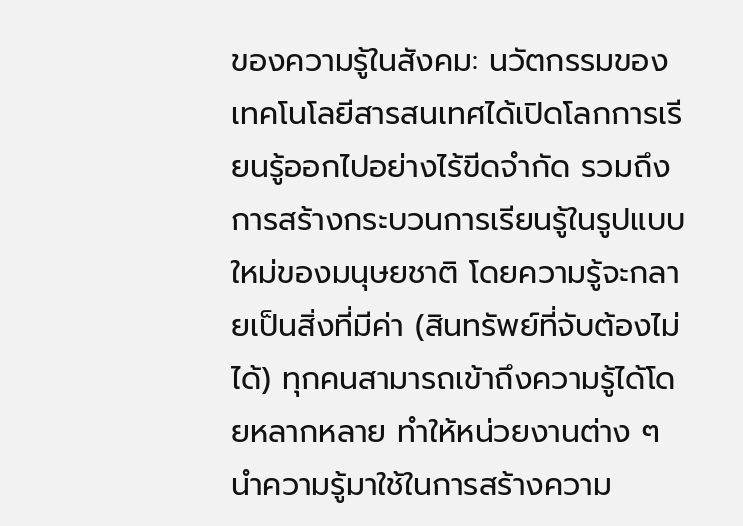ของความรู้ในสังคม: นวัตกรรมของเทคโนโลยีสารสนเทศได้เปิดโลกการเรียนรู้ออกไปอย่างไร้ขีดจำกัด รวมถึงการสร้างกระบวนการเรียนรู้ในรูปแบบใหม่ของมนุษยชาติ โดยความรู้จะกลายเป็นสิ่งที่มีค่า (สินทรัพย์ที่จับต้องไม่ได้) ทุกคนสามารถเข้าถึงความรู้ได้โดยหลากหลาย ทำให้หน่วยงานต่าง ๆ นำความรู้มาใช้ในการสร้างความ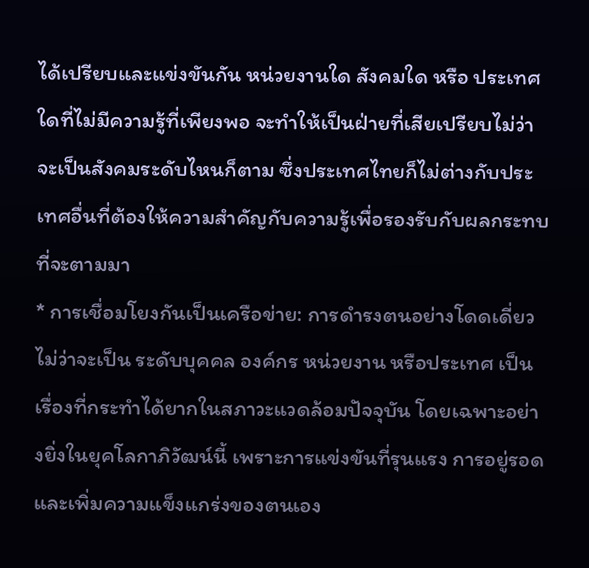ได้เปรียบและแข่งขันกัน หน่วยงานใด สังคมใด หรือ ประเทศใดที่ไม่มีความรู้ที่เพียงพอ จะทำให้เป็นฝ่ายที่เสียเปรียบไม่ว่าจะเป็นสังคมระดับไหนก็ตาม ซึ่งประเทศไทยก็ไม่ต่างกับประเทศอื่นที่ต้องให้ความสำคัญกับความรู้เพื่อรองรับกับผลกระทบที่จะตามมา
* การเชื่อมโยงกันเป็นเครือข่าย: การดำรงตนอย่างโดดเดี่ยวไม่ว่าจะเป็น ระดับบุคคล องค์กร หน่วยงาน หรือประเทศ เป็นเรื่องที่กระทำได้ยากในสภาวะแวดล้อมปัจจุบัน โดยเฉพาะอย่างยิ่งในยุคโลกาภิวัฒน์นี้ เพราะการแข่งขันที่รุนแรง การอยู่รอดและเพิ่มความแข็งแกร่งของตนเอง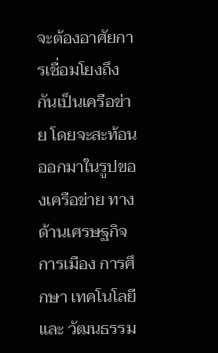จะต้องอาศัยการเชื่อมโยงถึงกันเป็นเครือข่าย โดยจะสะท้อนออกมาในรูปของเครือข่าย ทางด้านเศรษฐกิจ การเมือง การศึกษา เทคโนโลยี และ วัฒนธรรม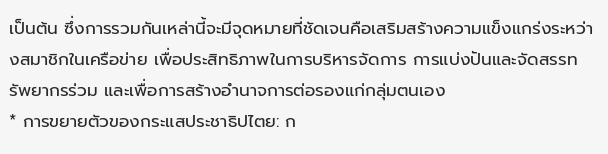เป็นต้น ซึ่งการรวมกันเหล่านี้จะมีจุดหมายที่ชัดเจนคือเสริมสร้างความแข็งแกร่งระหว่างสมาชิกในเครือข่าย เพื่อประสิทธิภาพในการบริหารจัดการ การแบ่งปันและจัดสรรทรัพยากรร่วม และเพื่อการสร้างอำนาจการต่อรองแก่กลุ่มตนเอง
* การขยายตัวของกระแสประชาธิปไตย: ก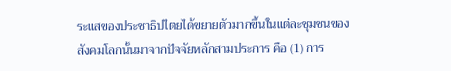ระแสของประชาธิปไตยได้ขยายตัวมากขึ้นในแต่ละชุมชนของสังคมโลกนั้นมาจากปัจจัยหลักสามประการ คือ (1) การ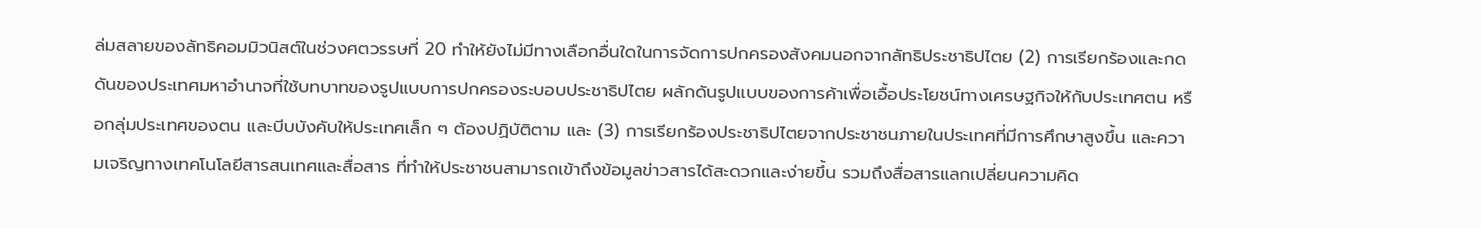ล่มสลายของลัทธิคอมมิวนิสต์ในช่วงศตวรรษที่ 20 ทำให้ยังไม่มีทางเลือกอื่นใดในการจัดการปกครองสังคมนอกจากลัทธิประชาธิปไตย (2) การเรียกร้องและกดดันของประเทศมหาอำนาจที่ใช้บทบาทของรูปแบบการปกครองระบอบประชาธิปไตย ผลักดันรูปแบบของการค้าเพื่อเอื้อประโยชน์ทางเศรษฐกิจให้กับประเทศตน หรือกลุ่มประเทศของตน และบีบบังคับให้ประเทศเล็ก ๆ ต้องปฏิบัติตาม และ (3) การเรียกร้องประชาธิปไตยจากประชาชนภายในประเทศที่มีการศึกษาสูงขึ้น และความเจริญทางเทคโนโลยีสารสนเทศและสื่อสาร ที่ทำให้ประชาชนสามารถเข้าถึงข้อมูลข่าวสารได้สะดวกและง่ายขึ้น รวมถึงสื่อสารแลกเปลี่ยนความคิด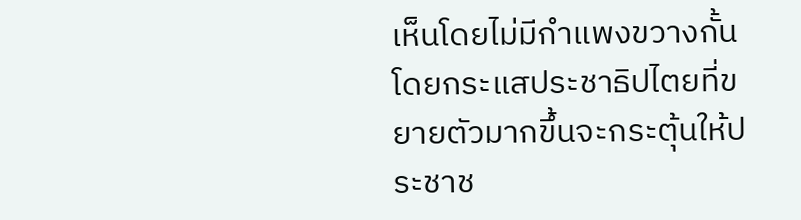เห็นโดยไม่มีกำแพงขวางกั้น โดยกระแสประชาธิปไตยที่ขยายตัวมากขึ้นจะกระตุ้นให้ประชาช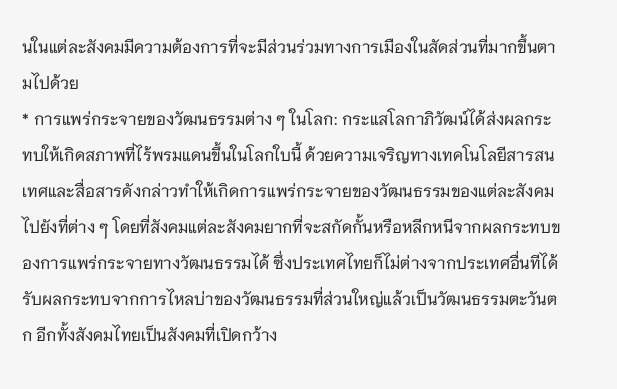นในแต่ละสังคมมีความต้องการที่จะมีส่วนร่วมทางการเมืองในสัดส่วนที่มากขึ้นตามไปด้วย
* การแพร่กระจายของวัฒนธรรมต่าง ๆ ในโลก: กระแสโลกาภิวัฒน์ได้ส่งผลกระทบให้เกิดสภาพที่ไร้พรมแดนขึ้นในโลกใบนี้ ด้วยความเจริญทางเทคโนโลยีสารสนเทศและสื่อสารดังกล่าวทำให้เกิดการแพร่กระจายของวัฒนธรรมของแต่ละสังคมไปยังที่ต่าง ๆ โดยที่สังคมแต่ละสังคมยากที่จะสกัดกั้นหรือหลีกหนีจากผลกระทบของการแพร่กระจายทางวัฒนธรรมได้ ซึ่งประเทศไทยก็ไม่ต่างจากประเทศอื่นทีได้รับผลกระทบจากการไหลบ่าของวัฒนธรรมที่ส่วนใหญ่แล้วเป็นวัฒนธรรมตะวันตก อีกทั้งสังคมไทยเป็นสังคมที่เปิดกว้าง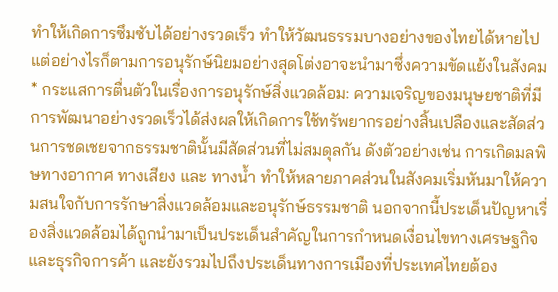ทำให้เกิดการซึมซับได้อย่างรวดเร็ว ทำให้วัฒนธรรมบางอย่างของไทยได้หายไป แต่อย่างไรก็ตามการอนุรักษ์นิยมอย่างสุดโต่งอาจะนำมาซึ่งความขัดแย้งในสังคม
* กระแสการตื่นตัวในเรื่องการอนุรักษ์สิ่งแวดล้อม: ความเจริญของมนุษยชาติที่มีการพัฒนาอย่างรวดเร็วได้ส่งผลให้เกิดการใช้ทรัพยากรอย่างสิ้นเปลืองและสัดส่วนการชดเชยจากธรรมชาตินั้นมีสัดส่วนที่ไม่สมดุลกัน ดังตัวอย่างเช่น การเกิดมลพิษทางอากาศ ทางเสียง และ ทางน้ำ ทำให้หลายภาคส่วนในสังคมเริ่มหันมาให้ความสนใจกับการรักษาสิ่งแวดล้อมและอนุรักษ์ธรรมชาติ นอกจากนี้ประเด็นปัญหาเรื่องสิ่งแวดล้อมได้ถูกนำมาเป็นประเด็นสำคัญในการกำหนดเงื่อนไขทางเศรษฐกิจและธุรกิจการค้า และยังรวมไปถึงประเด็นทางการเมืองที่ประเทศไทยต้อง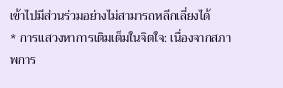เข้าไปมีส่วนร่วมอย่างไม่สามารถหลีกเลี่ยงได้
* การแสวงหาการเติมเต็มในจิตใจ: เนื่องจากสภาพการ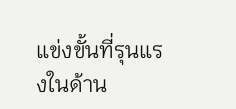แข่งขั้นที่รุนแรงในด้าน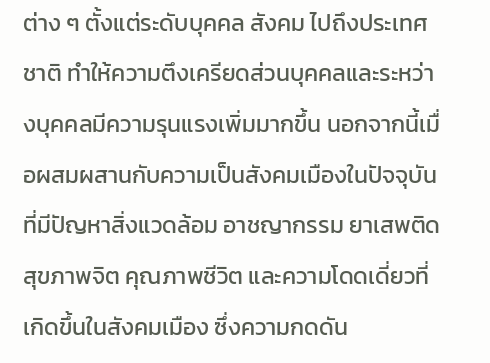ต่าง ๆ ตั้งแต่ระดับบุคคล สังคม ไปถึงประเทศชาติ ทำให้ความตึงเครียดส่วนบุคคลและระหว่างบุคคลมีความรุนแรงเพิ่มมากขึ้น นอกจากนี้เมื่อผสมผสานกับความเป็นสังคมเมืองในปัจจุบัน ที่มีปัญหาสิ่งแวดล้อม อาชญากรรม ยาเสพติด สุขภาพจิต คุณภาพชีวิต และความโดดเดี่ยวที่เกิดขึ้นในสังคมเมือง ซึ่งความกดดัน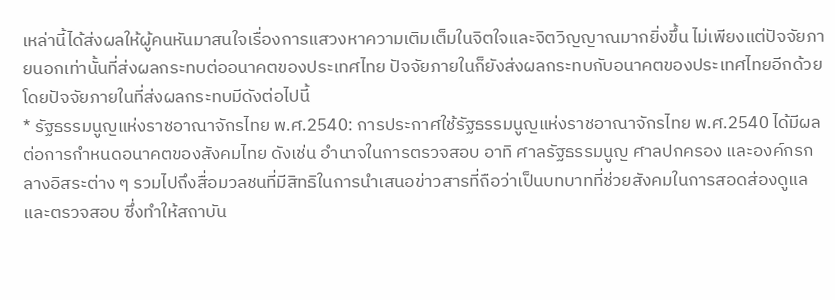เหล่านี้ได้ส่งผลให้ผู้คนหันมาสนใจเรื่องการแสวงหาความเติมเต็มในจิตใจและจิตวิญญาณมากยิ่งขึ้น ไม่เพียงแต่ปัจจัยภายนอกเท่านั้นที่ส่งผลกระทบต่ออนาคตของประเทศไทย ปัจจัยภายในก็ยังส่งผลกระทบกับอนาคตของประเทศไทยอีกด้วย โดยปัจจัยภายในที่ส่งผลกระทบมีดังต่อไปนี้
* รัฐธรรมนูญแห่งราชอาณาจักรไทย พ.ศ.2540: การประกาศใช้รัฐธรรมนูญแห่งราชอาณาจักรไทย พ.ศ.2540 ได้มีผลต่อการกำหนดอนาคตของสังคมไทย ดังเช่น อำนาจในการตรวจสอบ อาทิ ศาลรัฐธรรมนูญ ศาลปกครอง และองค์กรกลางอิสระต่าง ๆ รวมไปถึงสื่อมวลชนที่มีสิทธิในการนำเสนอข่าวสารที่ถือว่าเป็นบทบาทที่ช่วยสังคมในการสอดส่องดูแลและตรวจสอบ ซึ่งทำให้สถาบัน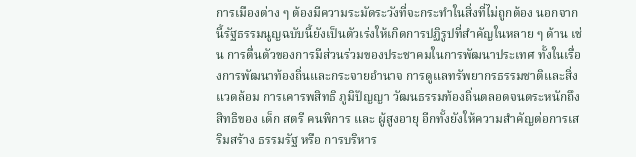การเมืองต่าง ๆ ต้องมีความระมัดระวังที่จะกระทำในสิ่งที่ไม่ถูกต้อง นอกจากนี้รัฐธรรมนูญฉบับนี้ยังเป็นตัวเร่งให้เกิดการปฏิรูปที่สำคัญในหลาย ๆ ด้าน เช่น การตื่นตัวของการมีส่วนร่วมของประชาคมในการพัฒนาประเทศ ทั้งในเรื่องการพัฒนาท้องถิ่นและกระจายอำนาจ การดูแลทรัพยากรธรรมชาติและสิ่งแวดล้อม การเคารพสิทธิ ภูมิปัญญา วัฒนธรรมท้องถิ่นตลอดจนตระหนักถึงสิทธิของ เด็ก สตรี คนพิการ และ ผู้สูงอายุ อีกทั้งยังให้ความสำคัญต่อการเสริมสร้าง ธรรมรัฐ หรือ การบริหาร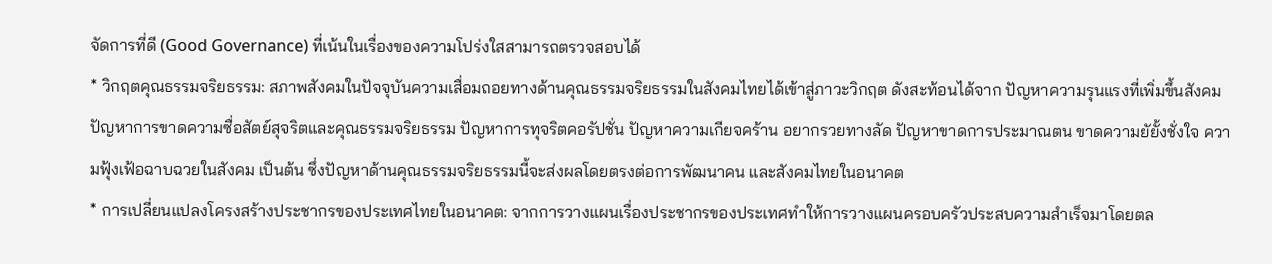จัดการที่ดี (Good Governance) ที่เน้นในเรื่องของความโปร่งใสสามารถตรวจสอบได้
* วิกฤตคุณธรรมจริยธรรม: สภาพสังคมในปัจจุบันความเสื่อมถอยทางด้านคุณธรรมจริยธรรมในสังคมไทยได้เข้าสู่ภาวะวิกฤต ดังสะท้อนได้จาก ปัญหาความรุนแรงที่เพิ่มขึ้นสังคม ปัญหาการขาดความซื่อสัตย์สุจริตและคุณธรรมจริยธรรม ปัญหาการทุจริตคอรัปชั่น ปัญหาความเกียจคร้าน อยากรวยทางลัด ปัญหาขาดการประมาณตน ขาดความยัยั้งชั่งใจ ความฟุ้งเฟ้อฉาบฉวยในสังคม เป็นต้น ซึ่งปัญหาด้านคุณธรรมจริยธรรมนี้จะส่งผลโดยตรงต่อการพัฒนาคน และสังคมไทยในอนาคต
* การเปลี่ยนแปลงโครงสร้างประชากรของประเทศไทยในอนาคต: จากการวางแผนเรื่องประชากรของประเทศทำให้การวางแผนครอบครัวประสบความสำเร็จมาโดยตล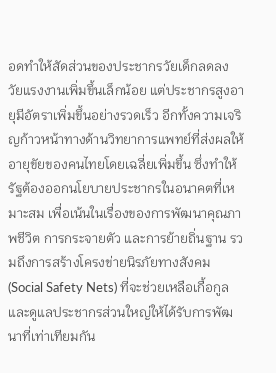อดทำให้สัดส่วนของประชากรวัยเด็กลดลง วัยแรงงานเพิ่มขึ้นเล็กน้อย แต่ประชากรสูงอายุมีอัตราเพิ่มขึ้นอย่างรวดเร็ว อีกทั้งความเจริญก้าวหน้าทางด้านวิทยาการแพทย์ที่ส่งผลให้อายุขัยของคนไทยโดยเฉลี่ยเพิ่มขึ้น ซึ่งทำให้รัฐต้องออกนโยบายประชากรในอนาคตที่เหมาะสม เพื่อเน้นในเรื่องของการพัฒนาคุณภาพชีวิต การกระจายตัว และการย้ายถิ่นฐาน รวมถึงการสร้างโครงข่ายนิรภัยทางสังคม (Social Safety Nets) ที่จะช่วยเหลือเกื้อกูลและดูแลประชากรส่วนใหญ่ให้ได้รับการพัฒนาที่เท่าเทียมกัน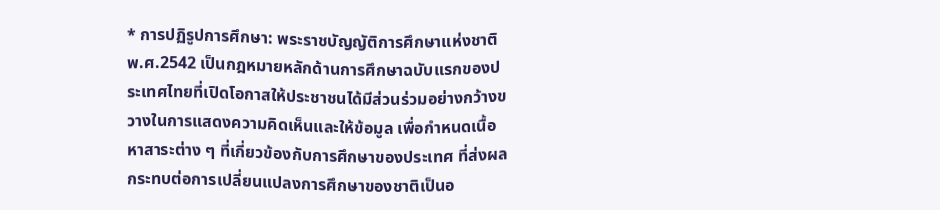* การปฏิรูปการศึกษา: พระราชบัญญัติการศึกษาแห่งชาติ พ.ศ.2542 เป็นกฎหมายหลักด้านการศึกษาฉบับแรกของประเทศไทยที่เปิดโอกาสให้ประชาชนได้มีส่วนร่วมอย่างกว้างขวางในการแสดงความคิดเห็นและให้ข้อมูล เพื่อกำหนดเนื้อหาสาระต่าง ๆ ที่เกี่ยวข้องกับการศึกษาของประเทศ ที่ส่งผลกระทบต่อการเปลี่ยนแปลงการศึกษาของชาติเป็นอ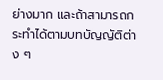ย่างมาก และถ้าสามารถกระทำได้ตามบทบัญญัติต่าง ๆ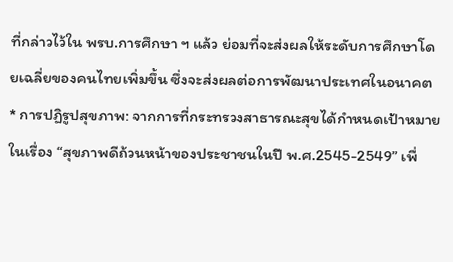ที่กล่าวไว้ใน พรบ.การศึกษา ฯ แล้ว ย่อมที่จะส่งผลให้ระดับการศึกษาโดยเฉลี่ยของคนไทยเพิ่มขึ้น ซึ่งจะส่งผลต่อการพัฒนาประเทศในอนาคต
* การปฏิรูปสุขภาพ: จากการที่กระทรวงสาธารณะสุขได้กำหนดเป้าหมายในเรื่อง “สุขภาพดีถ้วนหน้าของประชาชนในปี พ.ศ.2545-2549” เพื่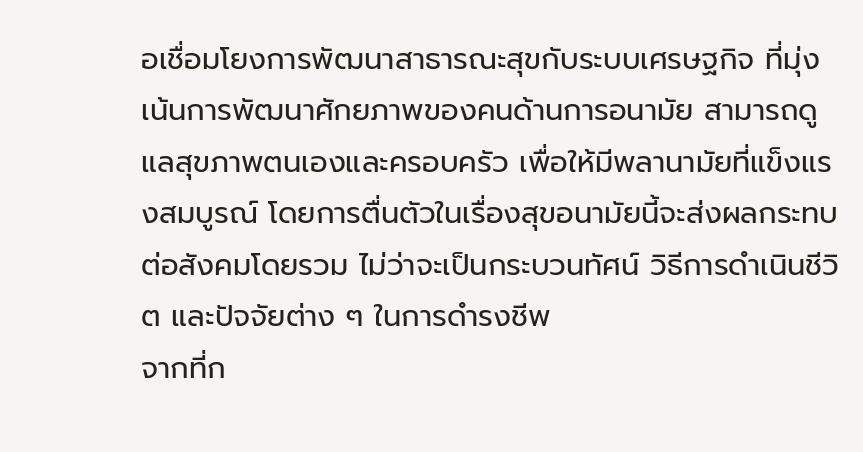อเชื่อมโยงการพัฒนาสาธารณะสุขกับระบบเศรษฐกิจ ที่มุ่งเน้นการพัฒนาศักยภาพของคนด้านการอนามัย สามารถดูแลสุขภาพตนเองและครอบครัว เพื่อให้มีพลานามัยที่แข็งแรงสมบูรณ์ โดยการตื่นตัวในเรื่องสุขอนามัยนี้จะส่งผลกระทบต่อสังคมโดยรวม ไม่ว่าจะเป็นกระบวนทัศน์ วิธีการดำเนินชีวิต และปัจจัยต่าง ๆ ในการดำรงชีพ
จากที่ก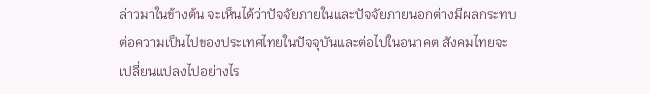ล่าวมาในข้างต้น จะเห็นได้ว่าปัจจัยภายในและปัจจัยภายนอกต่างมีผลกระทบต่อความเป็นไปของประเทศไทยในปัจจุบันและต่อไปในอนาคต สังคมไทยจะเปลี่ยนแปลงไปอย่างไร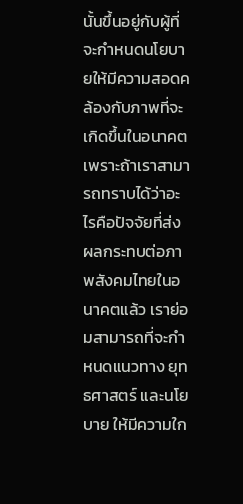นั้นขึ้นอยู่กับผู้ที่จะกำหนดนโยบายให้มีความสอดคล้องกับภาพที่จะเกิดขึ้นในอนาคต เพราะถ้าเราสามารถทราบได้ว่าอะไรคือปัจจัยที่ส่งผลกระทบต่อภาพสังคมไทยในอนาคตแล้ว เราย่อมสามารถที่จะกำหนดแนวทาง ยุทธศาสตร์ และนโยบาย ให้มีความใก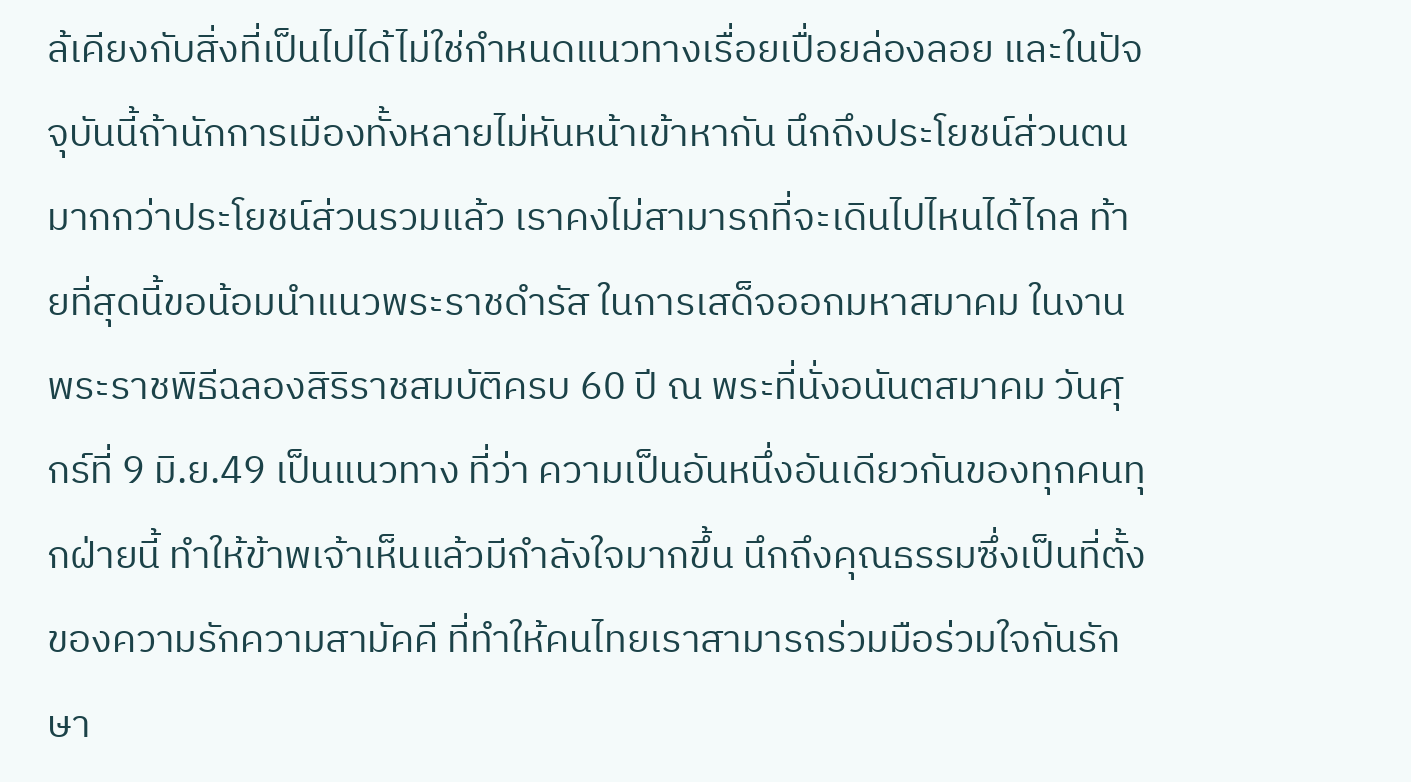ล้เคียงกับสิ่งที่เป็นไปได้ไม่ใช่กำหนดแนวทางเรื่อยเปื่อยล่องลอย และในปัจจุบันนี้ถ้านักการเมืองทั้งหลายไม่หันหน้าเข้าหากัน นึกถึงประโยชน์ส่วนตนมากกว่าประโยชน์ส่วนรวมแล้ว เราคงไม่สามารถที่จะเดินไปไหนได้ไกล ท้ายที่สุดนี้ขอน้อมนำแนวพระราชดำรัส ในการเสด็จออกมหาสมาคม ในงานพระราชพิธีฉลองสิริราชสมบัติครบ 60 ปี ณ พระที่นั่งอนันตสมาคม วันศุกร์ที่ 9 มิ.ย.49 เป็นแนวทาง ที่ว่า ความเป็นอันหนึ่งอันเดียวกันของทุกคนทุกฝ่ายนี้ ทำให้ข้าพเจ้าเห็นแล้วมีกำลังใจมากขึ้น นึกถึงคุณธรรมซึ่งเป็นที่ตั้งของความรักความสามัคคี ที่ทำให้คนไทยเราสามารถร่วมมือร่วมใจกันรักษา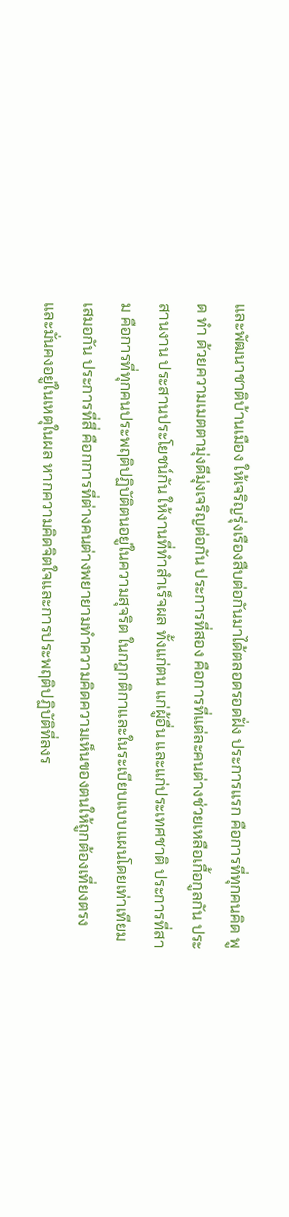และพัฒนาชาติบ้านเมือง ให้เจริญรุ่งเรืองสืบต่อกันมาได้ตลอดรอดฝั่ง ประการแรก คือการที่ทุกคนคิด พูด ทำ ด้วยความเมตตามุ่งดีมุ่งเจริญต่อกัน ประการที่สอง คือการที่แต่ละคนต่างช่วยเหลือเกื้อกูลกัน ประสานงาน ประสานประโยชน์กัน ให้งานที่ทำสำเร็จผล ทั้งแก่ตน แก่ผู้อื่น และแก่ประเทศชาติ ประการที่สาม คือการที่ทุกคนประพฤติปฏิบัติตนอยู่ในความสุจริต ในกฎกติกาและในระเบียบแบบแผนโดยเท่าเทียมเสมอกัน ประการที่สี่ คือกการที่ต่างคนต่างพยายามทำความคิดความเห็นของตนให้ถูกต้องเที่ยงตรง และมั่นคงอยู่ในเหตุในผล หากความคิดจิตใจและการประพฤติปฏิบัติที่ลงร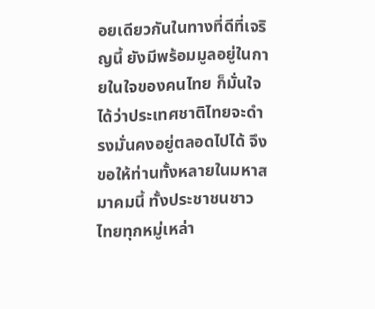อยเดียวกันในทางที่ดีที่เจริญนี้ ยังมีพร้อมมูลอยู่ในกายในใจของคนไทย ก็มั่นใจได้ว่าประเทศชาติไทยจะดำรงมั่นคงอยู่ตลอดไปได้ จึงขอให้ท่านทั้งหลายในมหาสมาคมนี้ ทั้งประชาชนชาวไทยทุกหมู่เหล่า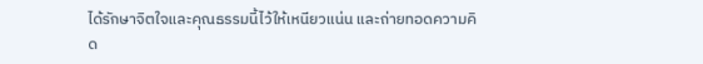ได้รักษาจิตใจและคุณธรรมนี้ไว้ให้เหนียวแน่น และถ่ายทอดความคิด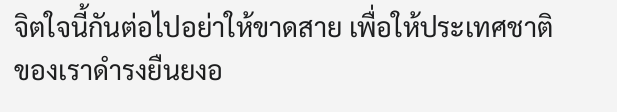จิตใจนี้กันต่อไปอย่าให้ขาดสาย เพื่อให้ประเทศชาติของเราดำรงยืนยงอ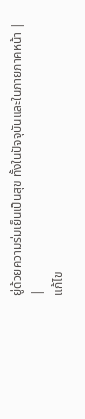ยู่ด้วยความร่มเย็นเป็นสุข ทั้งในปัจจุบันและในภายภาคหน้า |
|
แก้ไข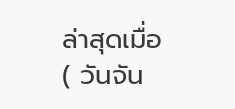ล่าสุดเมื่อ ( วันจัน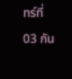ทร์ที่ 03 กัน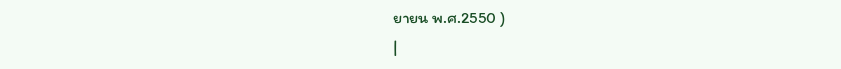ยายน พ.ศ.2550 )
|